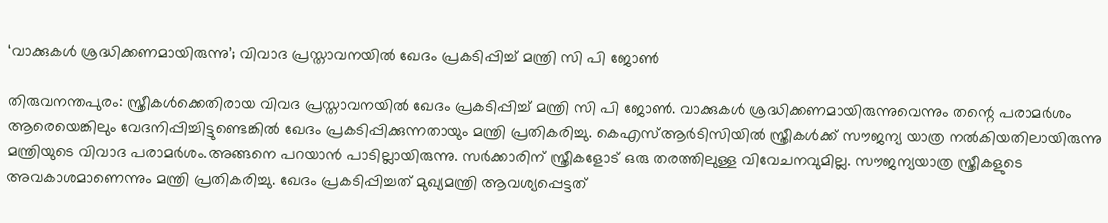‘വാക്കുകള്‍ ശ്രദ്ധിക്കണമായിരുന്നു’; വിവാദ പ്രസ്താവനയില്‍ ഖേദം പ്രകടിപ്പിച്ച് മന്ത്രി സി പി ജോണ്‍

തിരുവനന്തപുരം: സ്ത്രീകള്‍ക്കെതിരായ വിവദ പ്രസ്താവനയില്‍ ഖേദം പ്രകടിപ്പിച്ച് മന്ത്രി സി പി ജോണ്‍. വാക്കുകള്‍ ശ്രദ്ധിക്കണമായിരുന്നുവെന്നും തന്റെ പരാമര്‍ശം ആരെയെങ്കിലും വേദനിപ്പിച്ചിട്ടുണ്ടെങ്കില്‍ ഖേദം പ്രകടിപ്പിക്കുന്നതായും മന്ത്രി പ്രതികരിച്ചു. കെഎസ്ആര്‍ടിസിയില്‍ സ്ത്രീകള്‍ക്ക് സൗജന്യ യാത്ര നല്‍കിയതിലായിരുന്നു മന്ത്രിയുടെ വിവാദ പരാമര്‍ശം.അങ്ങനെ പറയാന്‍ പാടില്ലായിരുന്നു. സര്‍ക്കാരിന് സ്ത്രീകളോട് ഒരു തരത്തിലുള്ള വിവേചനവുമില്ല. സൗജന്യയാത്ര സ്ത്രീകളുടെ അവകാശമാണെന്നും മന്ത്രി പ്രതികരിച്ചു. ഖേദം പ്രകടിപ്പിച്ചത് മുഖ്യമന്ത്രി ആവശ്യപ്പെട്ടത്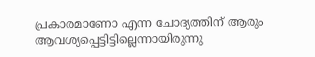പ്രകാരമാണോ എന്ന ചോദ്യത്തിന് ആരും ആവശ്യപ്പെട്ടിട്ടില്ലെന്നായിരുന്നു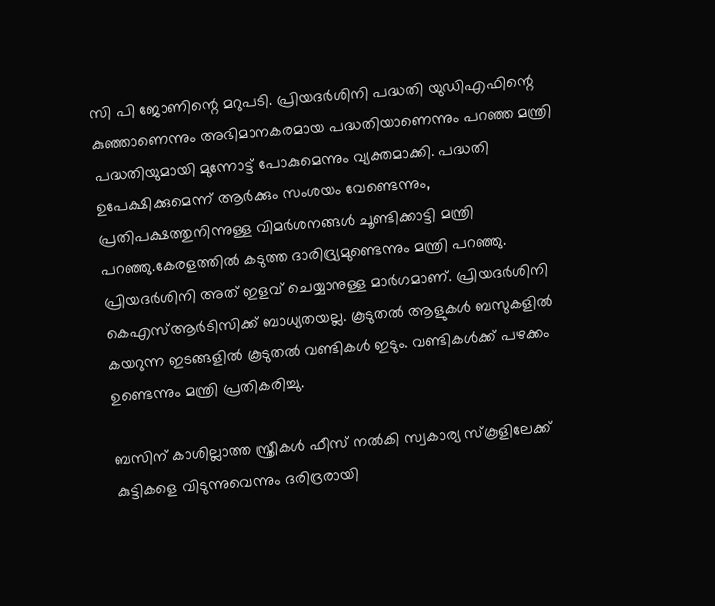സി പി ജോണിന്റെ മറുപടി. പ്രിയദര്‍ശിനി പദ്ധതി യുഡിഎഫിന്റെ കുഞ്ഞാണെന്നും അഭിമാനകരമായ പദ്ധതിയാണെന്നും പറഞ്ഞ മന്ത്രി പദ്ധതിയുമായി മുന്നോട്ട് പോകുമെന്നും വ്യക്തമാക്കി. പദ്ധതി ഉപേക്ഷിക്കുമെന്ന് ആര്‍ക്കും സംശയം വേണ്ടെന്നും, പ്രതിപക്ഷത്തുനിന്നുള്ള വിമര്‍ശനങ്ങള്‍ ചൂണ്ടിക്കാട്ടി മന്ത്രി പറഞ്ഞു.കേരളത്തിൽ കടുത്ത ദാരിദ്ര്യമുണ്ടെന്നും മന്ത്രി പറഞ്ഞു. പ്രിയദർശിനി അത് ഇളവ് ചെയ്യാനുള്ള മാർഗമാണ്. പ്രിയദർശിനി കെഎസ്ആർടിസിക്ക് ബാധ്യതയല്ല. കൂടുതൽ ആളുകൾ ബസുകളിൽ കയറുന്ന ഇടങ്ങളിൽ കൂടുതൽ വണ്ടികൾ ഇടും. വണ്ടികൾക്ക് പഴക്കം ഉണ്ടെന്നും മന്ത്രി പ്രതികരിച്ചു.

ബസിന് കാശില്ലാത്ത സ്ത്രീകള്‍ ഫീസ് നല്‍കി സ്വകാര്യ സ്‌കൂളിലേക്ക് കുട്ടികളെ വിടുന്നുവെന്നും ദരിദ്രരായി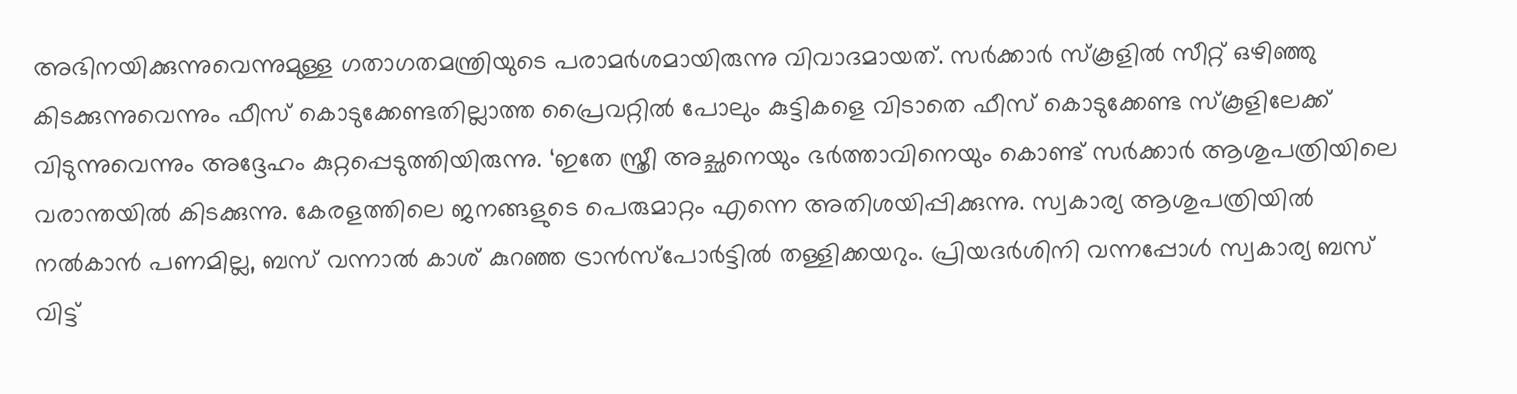അഭിനയിക്കുന്നുവെന്നുമുള്ള ഗതാഗതമന്ത്രിയുടെ പരാമര്‍ശമായിരുന്നു വിവാദമായത്. സര്‍ക്കാര്‍ സ്‌കൂളില്‍ സീറ്റ് ഒഴിഞ്ഞു കിടക്കുന്നുവെന്നും ഫീസ് കൊടുക്കേണ്ടതില്ലാത്ത പ്രൈവറ്റില്‍ പോലും കുട്ടികളെ വിടാതെ ഫീസ് കൊടുക്കേണ്ട സ്‌കൂളിലേക്ക് വിടുന്നുവെന്നും അദ്ദേഹം കുറ്റപ്പെടുത്തിയിരുന്നു. ‘ഇതേ സ്ത്രീ അച്ഛനെയും ഭര്‍ത്താവിനെയും കൊണ്ട് സര്‍ക്കാര്‍ ആശുപത്രിയിലെ വരാന്തയില്‍ കിടക്കുന്നു. കേരളത്തിലെ ജനങ്ങളുടെ പെരുമാറ്റം എന്നെ അതിശയിപ്പിക്കുന്നു. സ്വകാര്യ ആശുപത്രിയില്‍ നല്‍കാന്‍ പണമില്ല, ബസ് വന്നാല്‍ കാശ് കുറഞ്ഞ ട്രാന്‍സ്പോര്‍ട്ടില്‍ തള്ളിക്കയറും. പ്രിയദര്‍ശിനി വന്നപ്പോള്‍ സ്വകാര്യ ബസ് വിട്ട്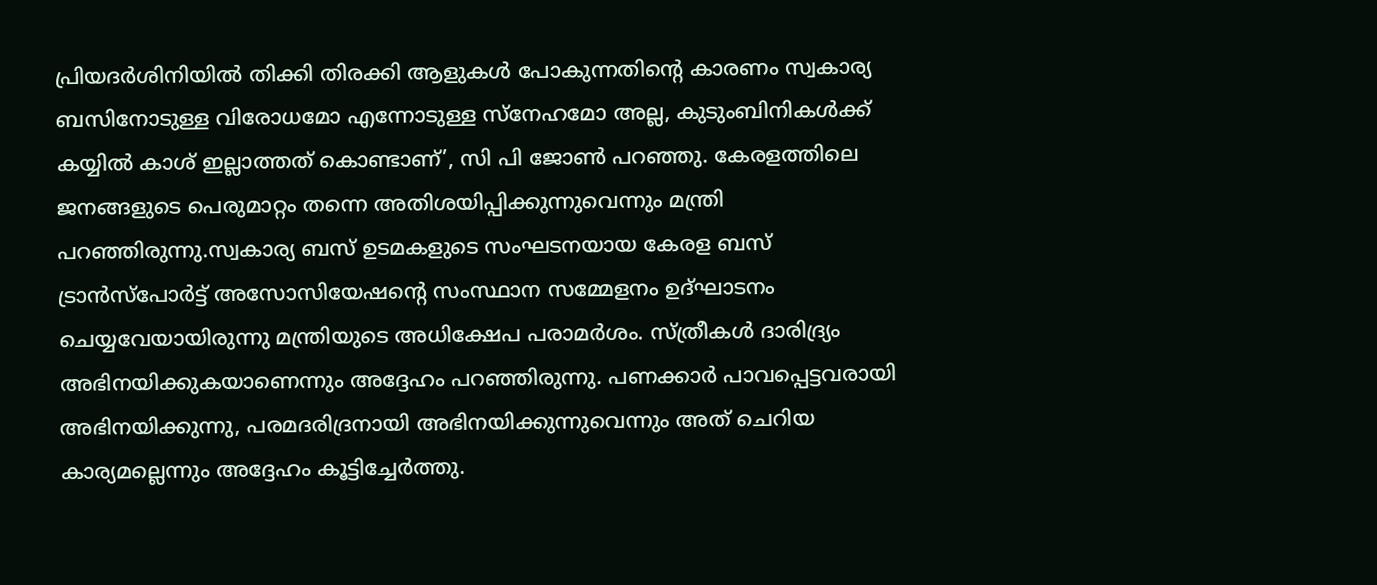പ്രിയദര്‍ശിനിയില്‍ തിക്കി തിരക്കി ആളുകള്‍ പോകുന്നതിന്റെ കാരണം സ്വകാര്യ ബസിനോടുള്ള വിരോധമോ എന്നോടുള്ള സ്നേഹമോ അല്ല, കുടുംബിനികള്‍ക്ക് കയ്യില്‍ കാശ് ഇല്ലാത്തത് കൊണ്ടാണ്’, സി പി ജോണ്‍ പറഞ്ഞു. കേരളത്തിലെ ജനങ്ങളുടെ പെരുമാറ്റം തന്നെ അതിശയിപ്പിക്കുന്നുവെന്നും മന്ത്രി പറഞ്ഞിരുന്നു.സ്വകാര്യ ബസ് ഉടമകളുടെ സംഘടനയായ കേരള ബസ് ട്രാന്‍സ്പോര്‍ട്ട് അസോസിയേഷന്റെ സംസ്ഥാന സമ്മേളനം ഉദ്ഘാടനം ചെയ്യവേയായിരുന്നു മന്ത്രിയുടെ അധിക്ഷേപ പരാമര്‍ശം. സ്ത്രീകള്‍ ദാരിദ്ര്യം അഭിനയിക്കുകയാണെന്നും അദ്ദേഹം പറഞ്ഞിരുന്നു. പണക്കാര്‍ പാവപ്പെട്ടവരായി അഭിനയിക്കുന്നു, പരമദരിദ്രനായി അഭിനയിക്കുന്നുവെന്നും അത് ചെറിയ കാര്യമല്ലെന്നും അദ്ദേഹം കൂട്ടിച്ചേര്‍ത്തു.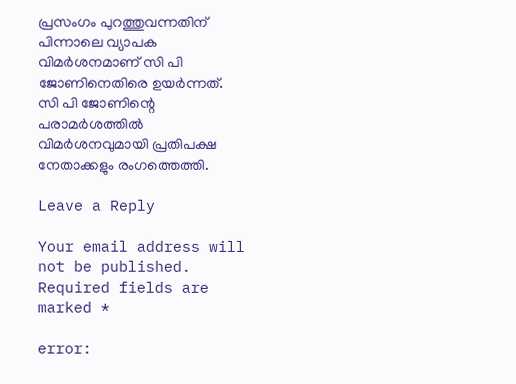പ്രസംഗം പുറത്തുവന്നതിന് പിന്നാലെ വ്യാപക വിമര്‍ശനമാണ് സി പി ജോണിനെതിരെ ഉയര്‍ന്നത്. സി പി ജോണിന്റെ പരാമര്‍ശത്തില്‍ വിമര്‍ശനവുമായി പ്രതിപക്ഷ നേതാക്കളും രംഗത്തെത്തി.

Leave a Reply

Your email address will not be published. Required fields are marked *

error: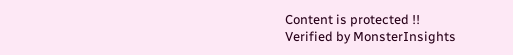Content is protected !!
Verified by MonsterInsights